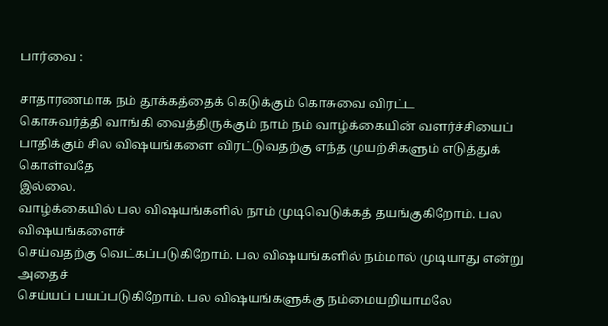பார்வை :

சாதாரணமாக நம் தூக்கத்தைக் கெடுக்கும் கொசுவை விரட்ட
கொசுவர்த்தி வாங்கி வைத்திருக்கும் நாம் நம் வாழ்க்கையின் வளர்ச்சியைப்
பாதிக்கும் சில விஷயங்களை விரட்டுவதற்கு எந்த முயற்சிகளும் எடுத்துக் கொள்வதே
இல்லை.
வாழ்க்கையில் பல விஷயங்களில் நாம் முடிவெடுக்கத் தயங்குகிறோம். பல விஷயங்களைச்
செய்வதற்கு வெட்கப்படுகிறோம். பல விஷயங்களில் நம்மால் முடியாது என்று அதைச்
செய்யப் பயப்படுகிறோம். பல விஷயங்களுக்கு நம்மையறியாமலே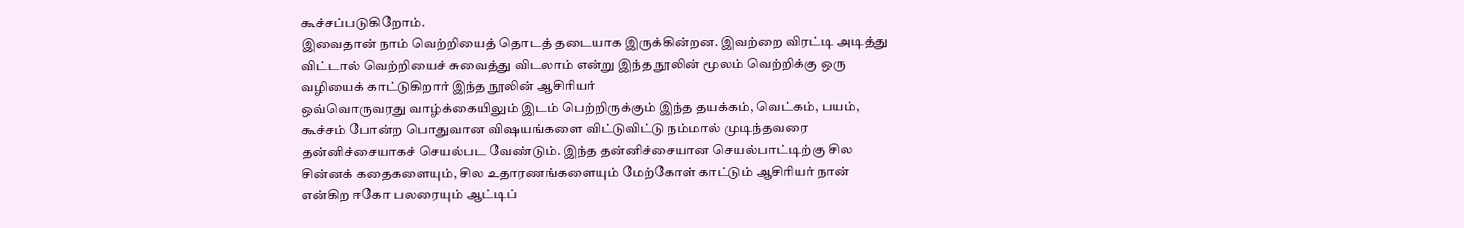கூச்சப்படுகிறோம்.
இவைதான் நாம் வெற்றியைத் தொடத் தடையாக இருக்கின்றன. இவற்றை விரட்டி அடித்து
விட்டால் வெற்றியைச் சுவைத்து விடலாம் என்று இந்த நூலின் மூலம் வெற்றிக்கு ஒரு
வழியைக் காட்டுகிறார் இந்த நூலின் ஆசிரியர்
ஒவ்வொருவரது வாழ்க்கையிலும் இடம் பெற்றிருக்கும் இந்த தயக்கம், வெட்கம், பயம்,
கூச்சம் போன்ற பொதுவான விஷயங்களை விட்டுவிட்டு நம்மால் முடிந்தவரை
தன்னிச்சையாகச் செயல்பட வேண்டும். இந்த தன்னிச்சையான செயல்பாட்டிற்கு சில
சின்னக் கதைகளையும், சில உதாரணங்களையும் மேற்கோள் காட்டும் ஆசிரியர் நான்
என்கிற ஈகோ பலரையும் ஆட்டிப்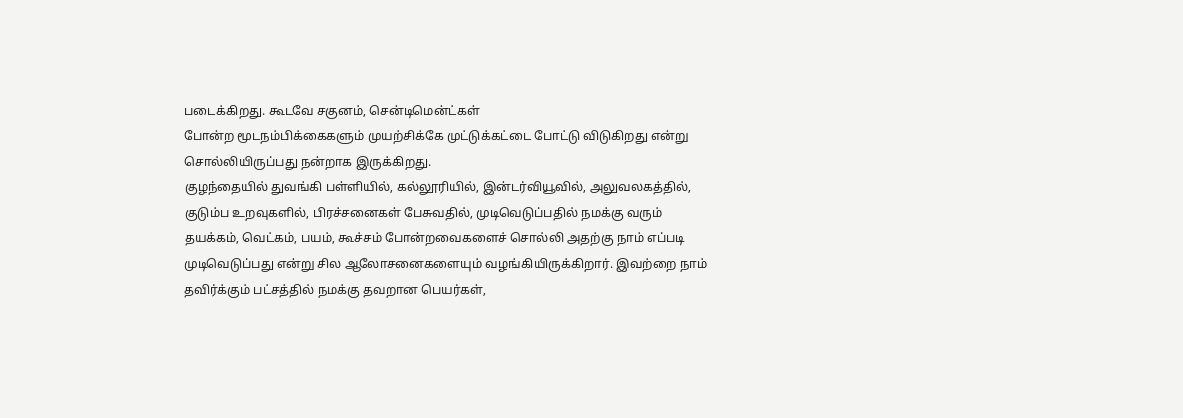படைக்கிறது. கூடவே சகுனம், சென்டிமென்ட்கள்
போன்ற மூடநம்பிக்கைகளும் முயற்சிக்கே முட்டுக்கட்டை போட்டு விடுகிறது என்று
சொல்லியிருப்பது நன்றாக இருக்கிறது.
குழந்தையில் துவங்கி பள்ளியில், கல்லூரியில், இன்டர்வியூவில், அலுவலகத்தில்,
குடும்ப உறவுகளில், பிரச்சனைகள் பேசுவதில், முடிவெடுப்பதில் நமக்கு வரும்
தயக்கம், வெட்கம், பயம், கூச்சம் போன்றவைகளைச் சொல்லி அதற்கு நாம் எப்படி
முடிவெடுப்பது என்று சில ஆலோசனைகளையும் வழங்கியிருக்கிறார். இவற்றை நாம்
தவிர்க்கும் பட்சத்தில் நமக்கு தவறான பெயர்கள்,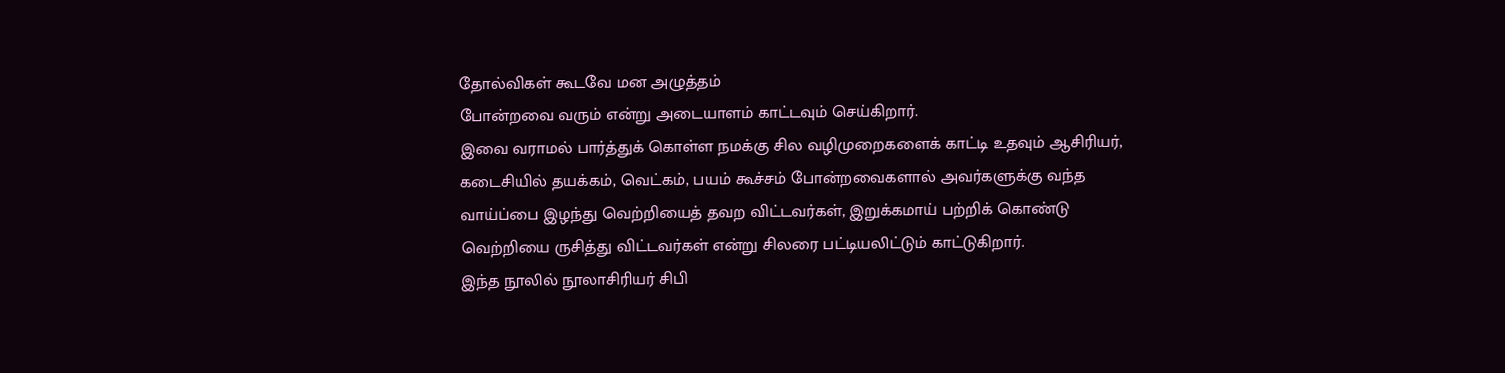தோல்விகள் கூடவே மன அழுத்தம்
போன்றவை வரும் என்று அடையாளம் காட்டவும் செய்கிறார்.
இவை வராமல் பார்த்துக் கொள்ள நமக்கு சில வழிமுறைகளைக் காட்டி உதவும் ஆசிரியர்,
கடைசியில் தயக்கம், வெட்கம், பயம் கூச்சம் போன்றவைகளால் அவர்களுக்கு வந்த
வாய்ப்பை இழந்து வெற்றியைத் தவற விட்டவர்கள், இறுக்கமாய் பற்றிக் கொண்டு
வெற்றியை ருசித்து விட்டவர்கள் என்று சிலரை பட்டியலிட்டும் காட்டுகிறார்.
இந்த நூலில் நூலாசிரியர் சிபி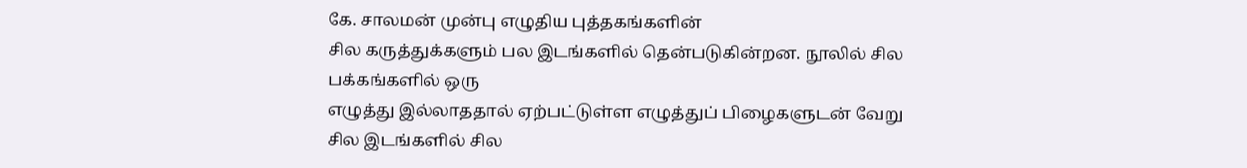கே. சாலமன் முன்பு எழுதிய புத்தகங்களின்
சில கருத்துக்களும் பல இடங்களில் தென்படுகின்றன. நூலில் சில பக்கங்களில் ஒரு
எழுத்து இல்லாததால் ஏற்பட்டுள்ள எழுத்துப் பிழைகளுடன் வேறு சில இடங்களில் சில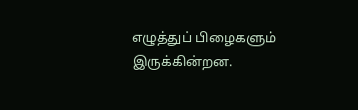எழுத்துப் பிழைகளும் இருக்கின்றன.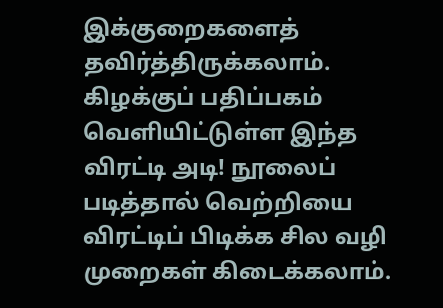இக்குறைகளைத் தவிர்த்திருக்கலாம்.
கிழக்குப் பதிப்பகம் வெளியிட்டுள்ள இந்த விரட்டி அடி! நூலைப்
படித்தால் வெற்றியை விரட்டிப் பிடிக்க சில வழி முறைகள் கிடைக்கலாம்.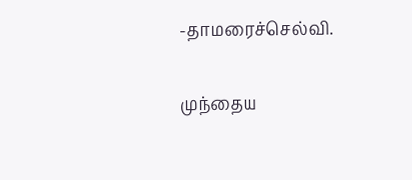-தாமரைச்செல்வி.

முந்தைய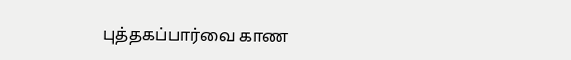புத்தகப்பார்வை காண